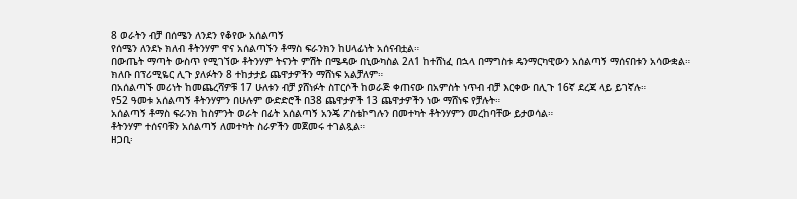8 ወራትን ብቻ በሰሜን ለንደን የቆየው አሰልጣኝ
የሰሜን ለንደኑ ክለብ ቶትንሃም ዋና አሰልጣኙን ቶማስ ፍራንክን ከሀላፊነት አሰናብቷል።
በውጤት ማጣት ውስጥ የሚገኘው ቶትንሃም ትናንት ምሽት በሜዳው በኒውካስል 2ለ1 ከተሸነፈ በኋላ በማግስቱ ዴንማርካዊውን አሰልጣኝ ማሰናበቱን አሳውቋል።
ክለቡ በፕሪሚዬር ሊጉ ያለፉትን 8 ተከታታይ ጨዋታዎችን ማሸነፍ አልቻለም።
በአሰልጣኙ መሪነት ከመጨረሻዎቹ 17 ሁለቱን ብቻ ያሸነፉት ስፐርሶች ከወራጅ ቀጠናው በአምስት ነጥብ ብቻ እርቀው በሊጉ 16ኛ ደረጃ ላይ ይገኛሉ።
የ52 ዓመቱ አሰልጣኝ ቶትንሃምን በሁሉም ውድድሮች በ38 ጨዋታዎች 13 ጨዋታዎችን ነው ማሸነፍ የቻሉት።
አሰልጣኝ ቶማስ ፍራንክ ከስምንት ወራት በፊት አሰልጣኝ አንጄ ፖስቴኮግሉን በመተካት ቶትንሃምን መረከባቸው ይታወሳል።
ቶትንሃም ተሰናባቹን አሰልጣኝ ለመተካት ስራዎችን መጀመሩ ተገልጿል።
ዘጋቢ፡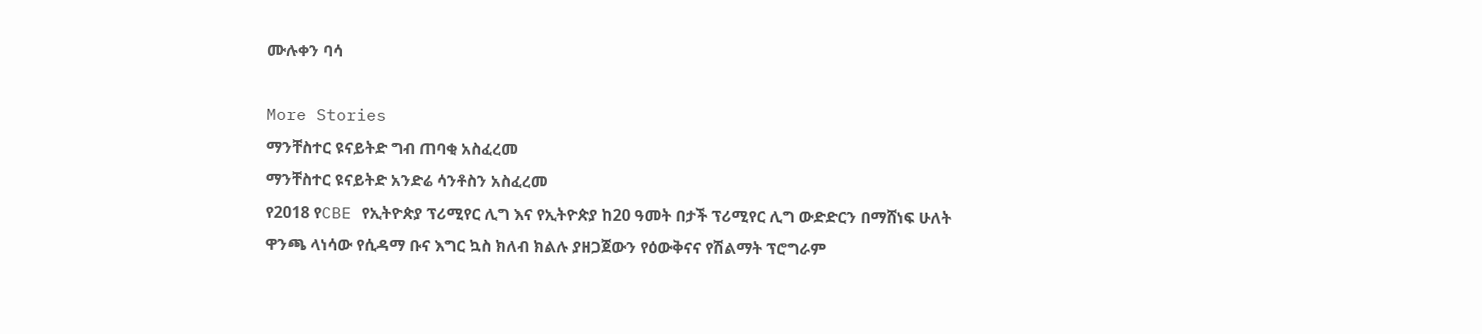ሙሉቀን ባሳ

More Stories
ማንቸስተር ዩናይትድ ግብ ጠባቂ አስፈረመ
ማንቸስተር ዩናይትድ አንድሬ ሳንቶስን አስፈረመ
የ2018 የCBE የኢትዮጵያ ፕሪሚየር ሊግ እና የኢትዮጵያ ከ20 ዓመት በታች ፕሪሚየር ሊግ ውድድርን በማሸነፍ ሁለት ዋንጫ ላነሳው የሲዳማ ቡና እግር ኳስ ክለብ ክልሉ ያዘጋጀውን የዕውቅናና የሽልማት ፕሮግራም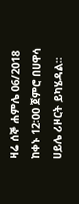ዛሬ ሰኞ ሐምሌ 06/2018 ከቀኑ 12፡00 ጀምሮ በሀዋሳ ሀይሌ ሪዞርት ይካሄዳል።